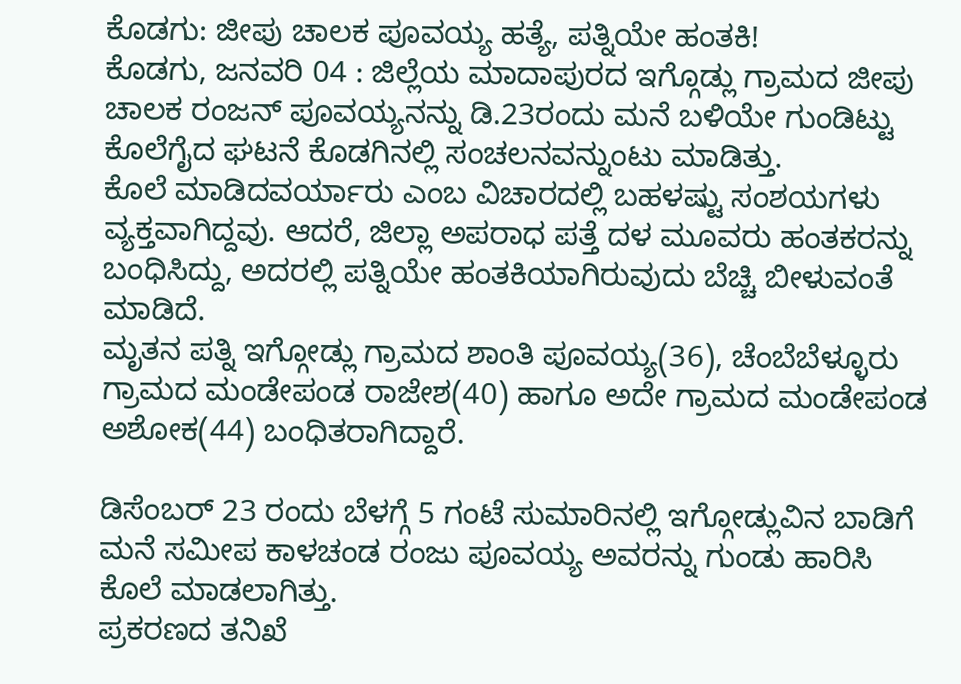ಕೊಡಗು: ಜೀಪು ಚಾಲಕ ಪೂವಯ್ಯ ಹತ್ಯೆ, ಪತ್ನಿಯೇ ಹಂತಕಿ!
ಕೊಡಗು, ಜನವರಿ 04 : ಜಿಲ್ಲೆಯ ಮಾದಾಪುರದ ಇಗ್ಗೊಡ್ಲು ಗ್ರಾಮದ ಜೀಪು ಚಾಲಕ ರಂಜನ್ ಪೂವಯ್ಯನನ್ನು ಡಿ.23ರಂದು ಮನೆ ಬಳಿಯೇ ಗುಂಡಿಟ್ಟು ಕೊಲೆಗೈದ ಘಟನೆ ಕೊಡಗಿನಲ್ಲಿ ಸಂಚಲನವನ್ನುಂಟು ಮಾಡಿತ್ತು.
ಕೊಲೆ ಮಾಡಿದವರ್ಯಾರು ಎಂಬ ವಿಚಾರದಲ್ಲಿ ಬಹಳಷ್ಟು ಸಂಶಯಗಳು ವ್ಯಕ್ತವಾಗಿದ್ದವು. ಆದರೆ, ಜಿಲ್ಲಾ ಅಪರಾಧ ಪತ್ತೆ ದಳ ಮೂವರು ಹಂತಕರನ್ನು ಬಂಧಿಸಿದ್ದು, ಅದರಲ್ಲಿ ಪತ್ನಿಯೇ ಹಂತಕಿಯಾಗಿರುವುದು ಬೆಚ್ಚಿ ಬೀಳುವಂತೆ ಮಾಡಿದೆ.
ಮೃತನ ಪತ್ನಿ ಇಗ್ಗೋಡ್ಲು ಗ್ರಾಮದ ಶಾಂತಿ ಪೂವಯ್ಯ(36), ಚೆಂಬೆಬೆಳ್ಳೂರು ಗ್ರಾಮದ ಮಂಡೇಪಂಡ ರಾಜೇಶ(40) ಹಾಗೂ ಅದೇ ಗ್ರಾಮದ ಮಂಡೇಪಂಡ ಅಶೋಕ(44) ಬಂಧಿತರಾಗಿದ್ದಾರೆ.

ಡಿಸೆಂಬರ್ 23 ರಂದು ಬೆಳಗ್ಗೆ 5 ಗಂಟೆ ಸುಮಾರಿನಲ್ಲಿ ಇಗ್ಗೋಡ್ಲುವಿನ ಬಾಡಿಗೆ ಮನೆ ಸಮೀಪ ಕಾಳಚಂಡ ರಂಜು ಪೂವಯ್ಯ ಅವರನ್ನು ಗುಂಡು ಹಾರಿಸಿ ಕೊಲೆ ಮಾಡಲಾಗಿತ್ತು.
ಪ್ರಕರಣದ ತನಿಖೆ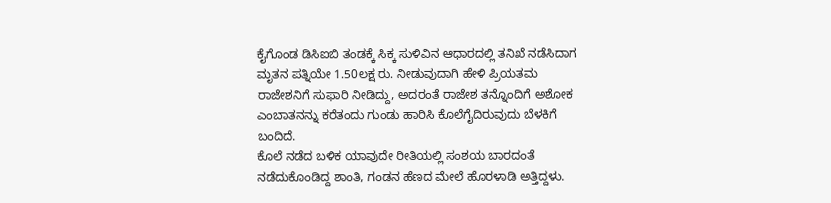ಕೈಗೊಂಡ ಡಿಸಿಐಬಿ ತಂಡಕ್ಕೆ ಸಿಕ್ಕ ಸುಳಿವಿನ ಆಧಾರದಲ್ಲಿ ತನಿಖೆ ನಡೆಸಿದಾಗ ಮೃತನ ಪತ್ನಿಯೇ 1.50ಲಕ್ಷ ರು. ನೀಡುವುದಾಗಿ ಹೇಳಿ ಪ್ರಿಯತಮ ರಾಜೇಶನಿಗೆ ಸುಫಾರಿ ನೀಡಿದ್ದು, ಅದರಂತೆ ರಾಜೇಶ ತನ್ನೊಂದಿಗೆ ಅಶೋಕ ಎಂಬಾತನನ್ನು ಕರೆತಂದು ಗುಂಡು ಹಾರಿಸಿ ಕೊಲೆಗೈದಿರುವುದು ಬೆಳಕಿಗೆ ಬಂದಿದೆ.
ಕೊಲೆ ನಡೆದ ಬಳಿಕ ಯಾವುದೇ ರೀತಿಯಲ್ಲಿ ಸಂಶಯ ಬಾರದಂತೆ ನಡೆದುಕೊಂಡಿದ್ದ ಶಾಂತಿ, ಗಂಡನ ಹೆಣದ ಮೇಲೆ ಹೊರಳಾಡಿ ಅತ್ತಿದ್ದಳು.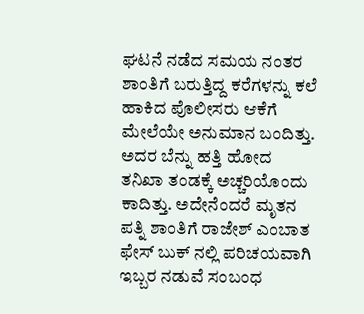ಘಟನೆ ನಡೆದ ಸಮಯ ನಂತರ ಶಾಂತಿಗೆ ಬರುತ್ತಿದ್ದ ಕರೆಗಳನ್ನು ಕಲೆ ಹಾಕಿದ ಪೊಲೀಸರು ಆಕೆಗೆ ಮೇಲೆಯೇ ಅನುಮಾನ ಬಂದಿತ್ತು.
ಅದರ ಬೆನ್ನು ಹತ್ತಿ ಹೋದ ತನಿಖಾ ತಂಡಕ್ಕೆ ಅಚ್ಚರಿಯೊಂದು ಕಾದಿತ್ತು. ಅದೇನೆಂದರೆ ಮೃತನ ಪತ್ನಿ ಶಾಂತಿಗೆ ರಾಜೇಶ್ ಎಂಬಾತ ಫೇಸ್ ಬುಕ್ ನಲ್ಲಿ ಪರಿಚಯವಾಗಿ ಇಬ್ಬರ ನಡುವೆ ಸಂಬಂಧ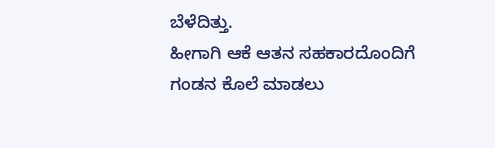ಬೆಳೆದಿತ್ತು.
ಹೀಗಾಗಿ ಆಕೆ ಆತನ ಸಹಕಾರದೊಂದಿಗೆ ಗಂಡನ ಕೊಲೆ ಮಾಡಲು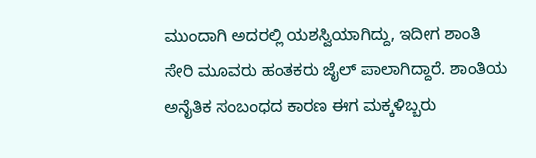ಮುಂದಾಗಿ ಅದರಲ್ಲಿ ಯಶಸ್ವಿಯಾಗಿದ್ದು, ಇದೀಗ ಶಾಂತಿ ಸೇರಿ ಮೂವರು ಹಂತಕರು ಜೈಲ್ ಪಾಲಾಗಿದ್ದಾರೆ. ಶಾಂತಿಯ ಅನೈತಿಕ ಸಂಬಂಧದ ಕಾರಣ ಈಗ ಮಕ್ಕಳಿಬ್ಬರು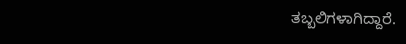ತಬ್ಬಲಿಗಳಾಗಿದ್ದಾರೆ.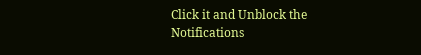Click it and Unblock the Notifications